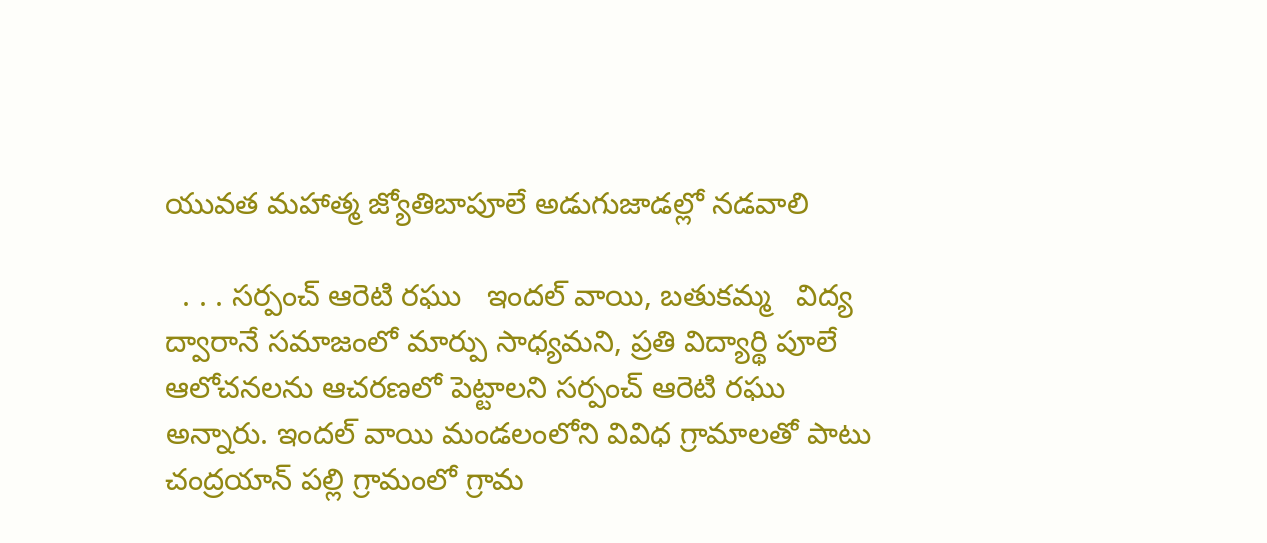యువత మహాత్మ జ్యోతిబాపూలే అడుగుజాడల్లో నడవాలి

  . . . సర్పంచ్ ఆరెటి రఘు   ఇందల్ వాయి, బతుకమ్మ   విద్య ద్వారానే సమాజంలో మార్పు సాధ్యమని, ప్రతి విద్యార్థి పూలే ఆలోచనలను ఆచరణలో పెట్టాలని సర్పంచ్ ఆరెటి రఘు అన్నారు. ఇందల్ వాయి మండలంలోని వివిధ గ్రామాలతో పాటు చంద్రయాన్ పల్లి గ్రామంలో గ్రామ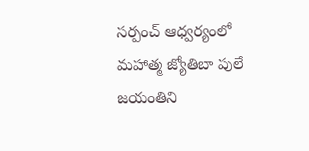సర్పంచ్ ఆధ్వర్యంలో మహాత్మ జ్యోతిబా పులే జయంతిని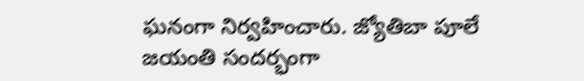ఘనంగా నిర్వహించారు. జ్యోతిబా పూలే జయంతి సందర్భంగా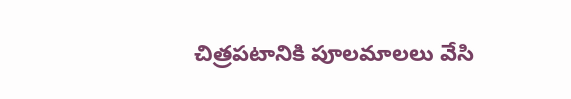చిత్రపటానికి పూలమాలలు వేసి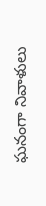ఘనంగా నివాళులు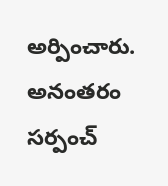అర్పించారు. అనంతరం సర్పంచ్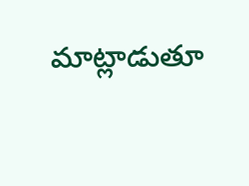మాట్లాడుతూ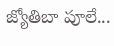జ్యోతిబా పూలే...